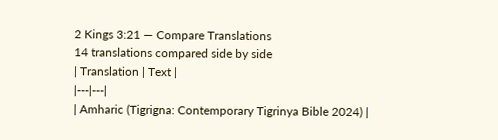2 Kings 3:21 — Compare Translations
14 translations compared side by side
| Translation | Text |
|---|---|
| Amharic (Tigrigna: Contemporary Tigrinya Bible 2024) |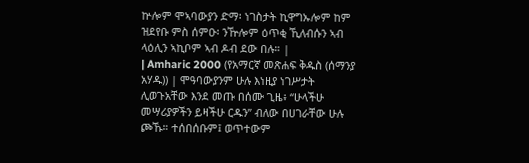ኵሎም ሞኣባውያን ድማ፡ ነገስታት ኪዋግኡሎም ከም ዝደየቡ ምስ ሰምዑ፡ ንዅሎም ዕጥቂ ኺለብሱን ኣብ ላዕሊን ኣኪቦም ኣብ ዶብ ደው በሉ። |
| Amharic 2000 (የአማርኛ መጽሐፍ ቅዱስ (ሰማንያ አሃዱ)) | ሞዓባውያንም ሁሉ እነዚያ ነገሥታት ሊወጉአቸው እንደ መጡ በሰሙ ጊዜ፥ “ሁላችሁ መሣሪያዎችን ይዛችሁ ርዱን” ብለው በሀገራቸው ሁሉ ጮኹ። ተሰበሰቡም፤ ወጥተውም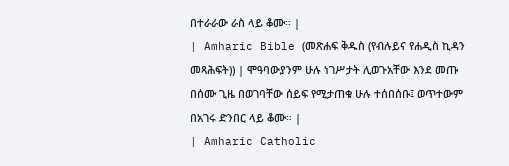በተራራው ራስ ላይ ቆሙ። |
| Amharic Bible (መጽሐፍ ቅዱስ (የብሉይና የሐዲስ ኪዳን መጻሕፍት)) | ሞዓባውያንም ሁሉ ነገሥታት ሊወጉአቸው እንደ መጡ በሰሙ ጊዜ በወገባቸው ሰይፍ የሚታጠቁ ሁሉ ተሰበሰቡ፤ ወጥተውም በአገሩ ድንበር ላይ ቆሙ። |
| Amharic Catholic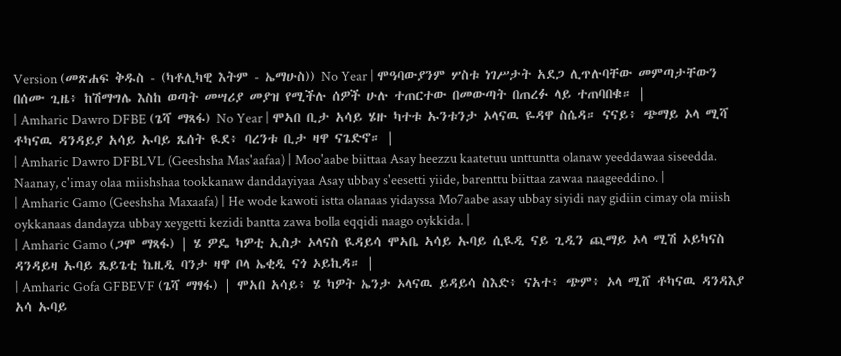Version (መጽሐፍ ቅዱስ - (ካቶሊካዊ እትም - ኤማሁስ)) No Year | ሞዓባውያንም ሦስቱ ነገሥታት አደጋ ሊጥሉባቸው መምጣታቸውን በሰሙ ጊዜ፥ ከሽማግሌ እስከ ወጣት መሣሪያ መያዝ የሚችሉ ሰዎች ሁሉ ተጠርተው በመውጣት በጠረፉ ላይ ተጠባበቁ። |
| Amharic Dawro DFBE (ጌሻ ማጻፋ) No Year | ሞኣበ ቢታ አሳይ ሄዙ ካተቱ ኡንቱንታ ኦላናዉ ዬዳዋ ስሴዳ። ናናይ፥ ጭማይ ኦላ ሚሻ ቶካናዉ ዳንዳይያ አሳይ ኡባይ ጼሰት ዪደ፥ ባረንቱ ቢታ ዛዋ ናጌድኖ። |
| Amharic Dawro DFBLVL (Geeshsha Mas'aafaa) | Moo'aabe biittaa Asay heezzu kaatetuu unttuntta olanaw yeeddawaa siseedda. Naanay, c'imay olaa miishshaa tookkanaw danddayiyaa Asay ubbay s'eesetti yiide, barenttu biittaa zawaa naageeddino. |
| Amharic Gamo (Geeshsha Maxaafa) | He wode kawoti istta olanaas yidayssa Mo7aabe asay ubbay siyidi nay gidiin cimay ola miish oykkanaas dandayza ubbay xeygetti kezidi bantta zawa bolla eqqidi naago oykkida. |
| Amharic Gamo (ጋሞ ማጻፋ) | ሄ ዎዴ ካዎቲ ኢስታ ኦላናስ ዪዳይሳ ሞኣቤ ኣሳይ ኡባይ ሲዪዲ ናይ ጊዲን ጪማይ ኦላ ሚሽ ኦይካናስ ዳንዳይዛ ኡባይ ጼይጌቲ ኬዚዲ ባንታ ዛዋ ቦላ ኤቂዲ ናጎ ኦይኪዳ። |
| Amharic Gofa GFBEVF (ጌሻ ማፃፋ) | ሞአበ አሳይ፥ ሄ ካዎት ኤንታ ኦላናዉ ይዳይሳ ስእድ፥ ናአተ፥ ጭም፥ ኦላ ሚሸ ቶካናዉ ዳንዳእያ አሳ ኡባይ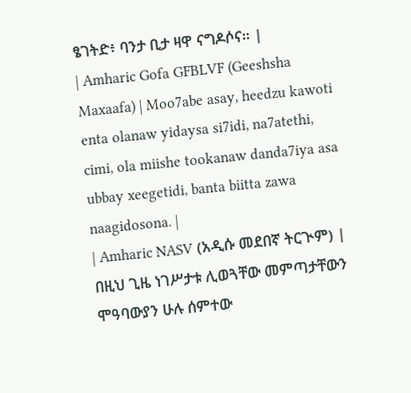ፄገትድ፥ ባንታ ቢታ ዛዋ ናግዶሶና። |
| Amharic Gofa GFBLVF (Geeshsha Maxaafa) | Moo7abe asay, heedzu kawoti enta olanaw yidaysa si7idi, na7atethi, cimi, ola miishe tookanaw danda7iya asa ubbay xeegetidi, banta biitta zawa naagidosona. |
| Amharic NASV (አዲሱ መደበኛ ትርጒም) | በዚህ ጊዜ ነገሥታቱ ሊወጓቸው መምጣታቸውን ሞዓባውያን ሁሉ ሰምተው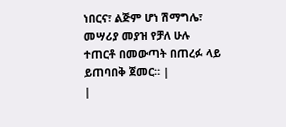ነበርና፣ ልጅም ሆነ ሽማግሌ፣ መሣሪያ መያዝ የቻለ ሁሉ ተጠርቶ በመውጣት በጠረፉ ላይ ይጠባበቅ ጀመር። |
|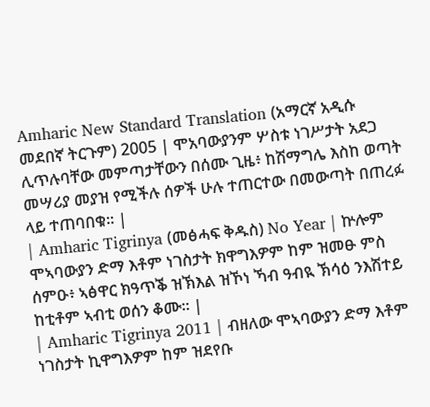Amharic New Standard Translation (አማርኛ አዲሱ መደበኛ ትርጉም) 2005 | ሞአባውያንም ሦስቱ ነገሥታት አደጋ ሊጥሉባቸው መምጣታቸውን በሰሙ ጊዜ፥ ከሽማግሌ እስከ ወጣት መሣሪያ መያዝ የሚችሉ ሰዎች ሁሉ ተጠርተው በመውጣት በጠረፉ ላይ ተጠባበቁ። |
| Amharic Tigrinya (መፅሓፍ ቅዱስ) No Year | ኵሎም ሞኣባውያን ድማ እቶም ነገስታት ክዋግእዎም ከም ዝመፁ ምስ ሰምዑ፥ ኣፅዋር ክዓጥቕ ዝኽእል ዝኾነ ኻብ ዓብዪ ኽሳዕ ንእሽተይ ከቲቶም ኣብቲ ወሰን ቆሙ። |
| Amharic Tigrinya 2011 | ብዘለው ሞኣባውያን ድማ እቶም ነገስታት ኪዋግእዎም ከም ዝደየቡ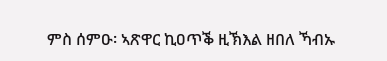ምስ ሰምዑ፡ ኣጽዋር ኪዐጥቕ ዚኽእል ዘበለ ኻብኡ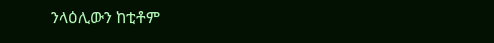ንላዕሊውን ከቲቶም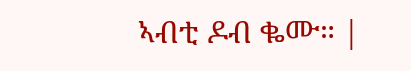ኣብቲ ዶብ ቈሙ። |